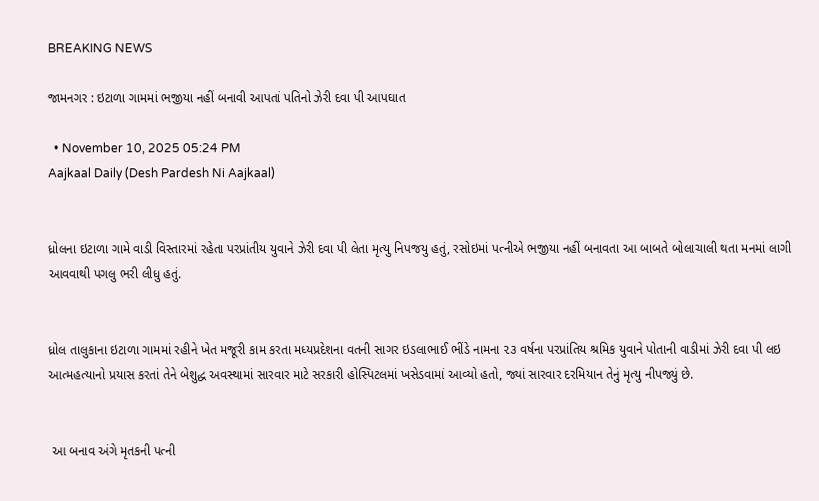BREAKING NEWS

જામનગર : ઇટાળા ગામમાં ભજીયા નહીં બનાવી આપતાં પતિનો ઝેરી દવા પી આપઘાત

  • November 10, 2025 05:24 PM
Aajkaal Daily (Desh Pardesh Ni Aajkaal)


ધ્રોલના ઇટાળા ગામે વાડી વિસ્તારમાં રહેતા પરપ્રાંતીય યુવાને ઝેરી દવા પી લેતા મૃત્યુ નિપજયુ હતું, રસોઇમાં પત્નીએ ભજીયા નહીં બનાવતા આ બાબતે બોલાચાલી થતા મનમાં લાગી આવવાથી પગલુ ભરી લીધુ હતું.


ધ્રોલ તાલુકાના ઇટાળા ગામમાં રહીને ખેત મજૂરી કામ કરતા મધ્યપ્રદેશના વતની સાગર ઇડલાભાઈ ભીંડે નામના ૨૩ વર્ષના પરપ્રાંતિય શ્રમિક યુવાને પોતાની વાડીમાં ઝેરી દવા પી લઇ આત્મહત્યાનો પ્રયાસ કરતાં તેને બેશુદ્ધ અવસ્થામાં સારવાર માટે સરકારી હોસ્પિટલમાં ખસેડવામાં આવ્યો હતો, જ્યાં સારવાર દરમિયાન તેનું મૃત્યુ નીપજ્યું છે.


 આ બનાવ અંગે મૃતકની પત્ની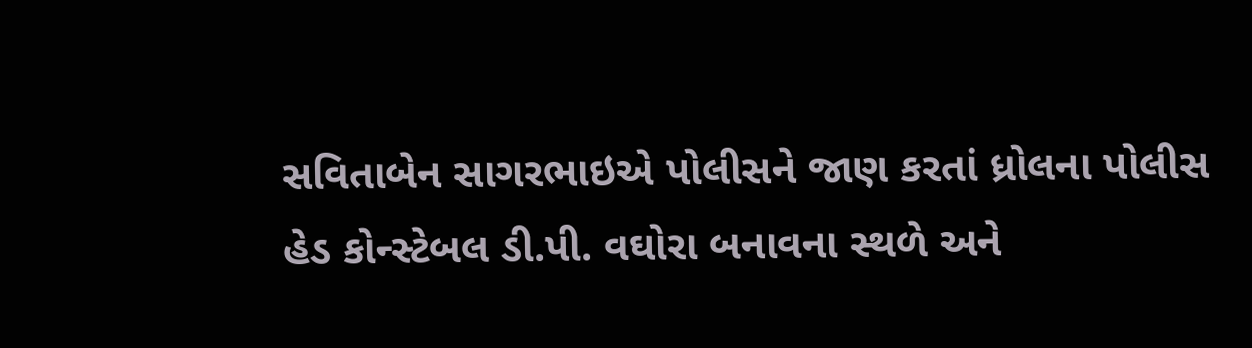સવિતાબેન સાગરભાઇએ પોલીસને જાણ કરતાં ધ્રોલના પોલીસ હેડ કોન્સ્ટેબલ ડી.પી. વઘોરા બનાવના સ્થળે અને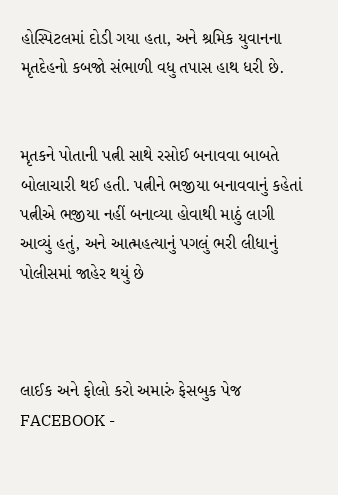હોસ્પિટલમાં દોડી ગયા હતા, અને શ્રમિક યુવાનના મૃતદેહનો કબજો સંભાળી વધુ તપાસ હાથ ધરી છે.


મૃતકને પોતાની પત્ની સાથે રસોઈ બનાવવા બાબતે બોલાચારી થઈ હતી. પત્નીને ભજીયા બનાવવાનું કહેતાં પત્નીએ ભજીયા નહીં બનાવ્યા હોવાથી માઠું લાગી આવ્યું હતું, અને આત્મહત્યાનું પગલું ભરી લીધાનું પોલીસમાં જાહેર થયું છે



લાઈક અને ફોલો કરો અમારું ફેસબુક પેજ FACEBOOK -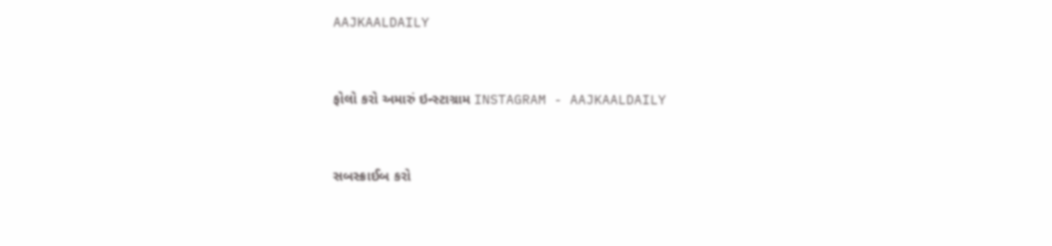AAJKAALDAILY


ફોલો કરો અમારું ઇન્સ્ટાગ્રામ INSTAGRAM - AAJKAALDAILY


સબસ્ક્રાઈબ કરો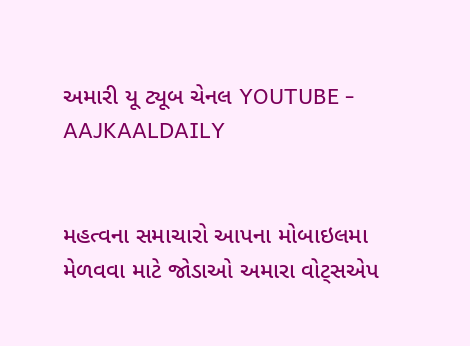અમારી યૂ ટ્યૂબ ચેનલ YOUTUBE - AAJKAALDAILY


મહત્વના સમાચારો આપના મોબાઇલમા મેળવવા માટે જોડાઓ અમારા વોટ્સએપ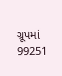ગ્રૂપમાં  99251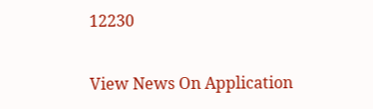12230

View News On Application